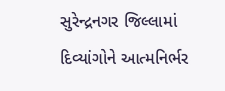સુરેન્દ્રનગર જિલ્લામાં દિવ્યાંગોને આત્મનિર્ભર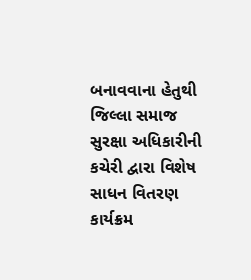બનાવવાના હેતુથી જિલ્લા સમાજ સુરક્ષા અધિકારીની કચેરી દ્વારા વિશેષ સાધન વિતરણ કાર્યક્રમ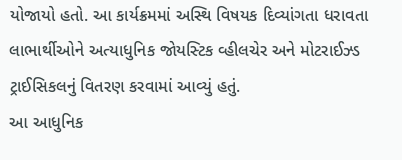યોજાયો હતો. આ કાર્યક્રમમાં અસ્થિ વિષયક દિવ્યાંગતા ધરાવતા લાભાર્થીઓને અત્યાધુનિક જોયસ્ટિક વ્હીલચેર અને મોટરાઈઝ્ડ ટ્રાઈસિકલનું વિતરણ કરવામાં આવ્યું હતું.
આ આધુનિક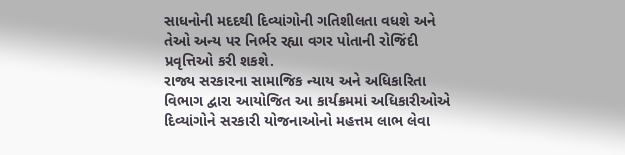સાધનોની મદદથી દિવ્યાંગોની ગતિશીલતા વધશે અને તેઓ અન્ય પર નિર્ભર રહ્યા વગર પોતાની રોજિંદી પ્રવૃત્તિઓ કરી શકશે.
રાજ્ય સરકારના સામાજિક ન્યાય અને અધિકારિતા વિભાગ દ્વારા આયોજિત આ કાર્યક્રમમાં અધિકારીઓએ દિવ્યાંગોને સરકારી યોજનાઓનો મહત્તમ લાભ લેવા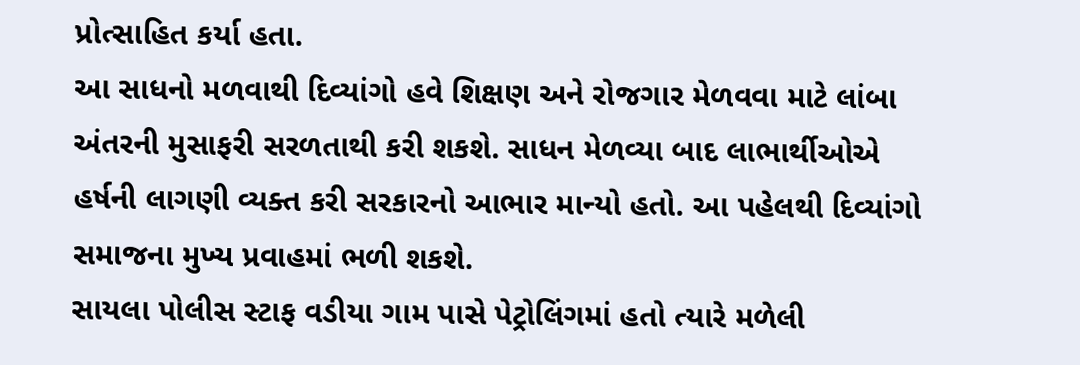પ્રોત્સાહિત કર્યા હતા.
આ સાધનો મળવાથી દિવ્યાંગો હવે શિક્ષણ અને રોજગાર મેળવવા માટે લાંબા અંતરની મુસાફરી સરળતાથી કરી શકશે. સાધન મેળવ્યા બાદ લાભાર્થીઓએ હર્ષની લાગણી વ્યક્ત કરી સરકારનો આભાર માન્યો હતો. આ પહેલથી દિવ્યાંગો સમાજના મુખ્ય પ્રવાહમાં ભળી શકશે.
સાયલા પોલીસ સ્ટાફ વડીયા ગામ પાસે પેટ્રોલિંગમાં હતો ત્યારે મળેલી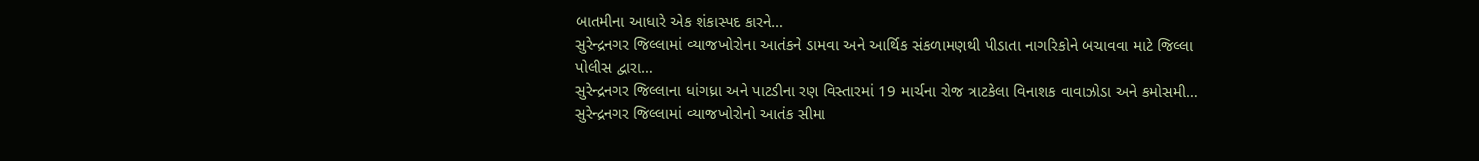બાતમીના આધારે એક શંકાસ્પદ કારને…
સુરેન્દ્રનગર જિલ્લામાં વ્યાજખોરોના આતંકને ડામવા અને આર્થિક સંકળામણથી પીડાતા નાગરિકોને બચાવવા માટે જિલ્લા પોલીસ દ્વારા…
સુરેન્દ્રનગર જિલ્લાના ધાંગધ્રા અને પાટડીના રણ વિસ્તારમાં 19 માર્ચના રોજ ત્રાટકેલા વિનાશક વાવાઝોડા અને કમોસમી…
સુરેન્દ્રનગર જિલ્લામાં વ્યાજખોરોનો આતંક સીમા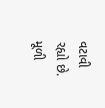વટાવી રહ્યો છે. મૂળી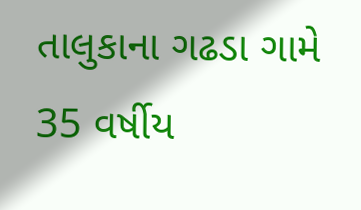તાલુકાના ગઢડા ગામે 35 વર્ષીય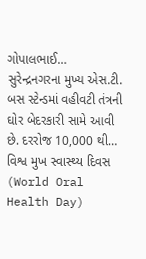ગોપાલભાઈ…
સુરેન્દ્રનગરના મુખ્ય એસ.ટી. બસ સ્ટેન્ડમાં વહીવટી તંત્રની ઘોર બેદરકારી સામે આવી છે. દરરોજ 10,000 થી…
વિશ્વ મુખ સ્વાસ્થ્ય દિવસ (World Oral Health Day)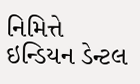નિમિત્તે ઇન્ડિયન ડેન્ટલ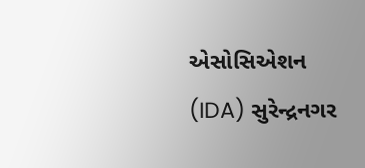એસોસિએશન (IDA) સુરેન્દ્રનગર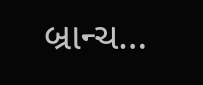બ્રાન્ચ…